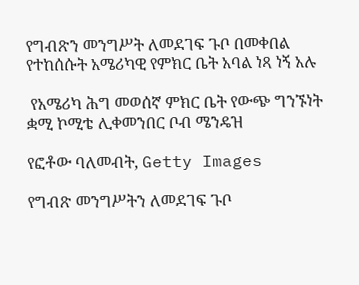የግብጽን መንግሥት ለመደገፍ ጉቦ በመቀበል የተከሰሱት አሜሪካዊ የምክር ቤት አባል ነጻ ነኝ አሉ

 የአሜሪካ ሕግ መወሰኛ ምክር ቤት የውጭ ግንኙነት ቋሚ ኮሚቴ ሊቀመንበር ቦብ ሜንዴዝ

የፎቶው ባለመብት, Getty Images

የግብጽ መንግሥትን ለመደገፍ ጉቦ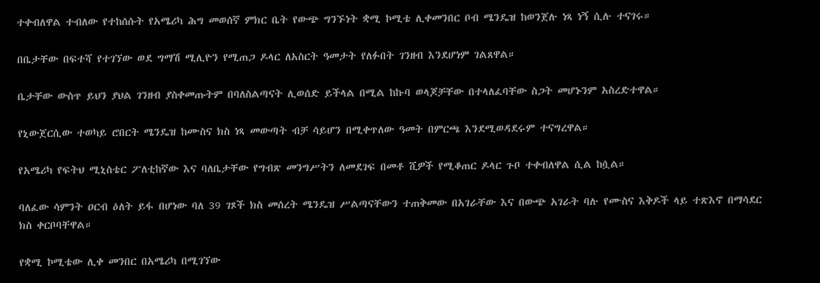ተቀብለዋል ተብለው የተከሰሱት የአሜሪካ ሕግ መወሰኛ ምክር ቤት የውጭ ግንኙነት ቋሚ ኮሚቴ ሊቀመንበር ቦብ ሜንዴዝ ከወንጀሉ ነጻ ነኝ ሲሉ ተናገሩ።

በቤታቸው በፍተሻ የተገኘው ወደ ግማሽ ሚሊዮን የሚጠጋ ዶላር ለአስርት ዓመታት የለፉበት ገንዘብ እንደሆነም ገልጸዋል።

ቤታቸው ውስጥ ይህን ያህል ገንዘብ ያስቀመጡትም በባለስልጣናት ሊወሰድ ይችላል በሚል ከኩባ ወላጆቻቸው በተላለፈባቸው ስጋት መሆኑንም አስረድተዋል።

የኒውጀርሲው ተወካይ ሮበርት ሜንዴዝ ከሙስና ክስ ነጻ መውጣት ብቻ ሳይሆን በሚቀጥለው ዓመት በምርጫ እንደሚወዳደሩም ተናግረዋል።

የአሜሪካ የፍትህ ሚኒስቴር ፖለቲከኛው እና ባለቤታቸው የግብጽ መንግሥትን ለመደገፍ በመቶ ሺዎች የሚቆጠር ዶላር ጉቦ ተቀብለዋል ሲል ከሷል።

ባለፈው ሳምንት ዐርብ ዕለት ይፋ በሆነው ባለ 39 ገጾች ክስ መሰረት ሜንዴዝ ሥልጣናቸውን ተጠቅመው በአገራቸው እና በውጭ አገራት ባሉ የሙስና እቅዶች ላይ ተጽእኖ በማሳደር ክስ ቀርቦባቸዋል።

የቋሚ ኮሚቴው ሊቀ መንበር በአሜሪካ በሚገኘው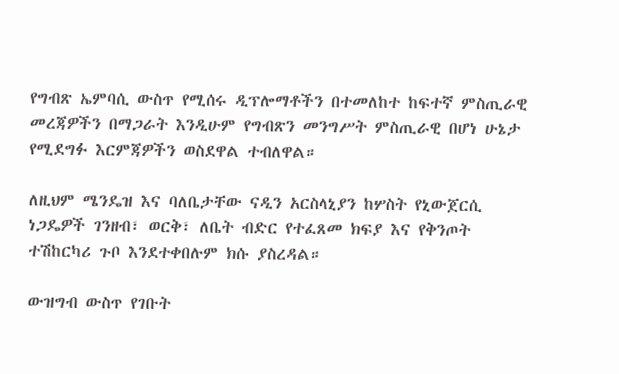የግብጽ ኤምባሲ ውስጥ የሚሰሩ ዲፕሎማቶችን በተመለከተ ከፍተኛ ምስጢራዊ መረጃዎችን በማጋራት እንዲሁም የግብጽን መንግሥት ምስጢራዊ በሆነ ሁኔታ የሚደግፉ እርምጃዎችን ወስደዋል ተብለዋል።

ለዚህም ሜንዴዝ እና ባለቤታቸው ናዲን አርስላኒያን ከሦስት የኒውጀርሲ ነጋዴዎች ገንዘብ፣ ወርቅ፣ ለቤት ብድር የተፈጸመ ክፍያ እና የቅንጦት ተሽከርካሪ ጉቦ እንደተቀበሉም ክሱ ያስረዳል።

ውዝግብ ውስጥ የገቡት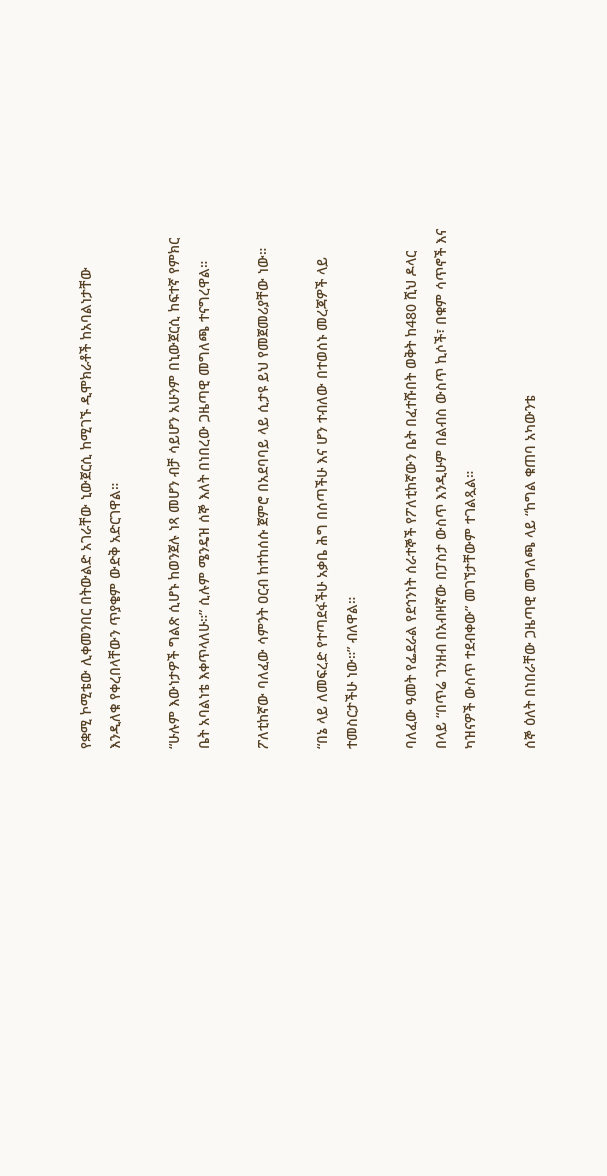የቋሚ ኮሚቴው ሊቀመንበር በትውልድ አገራቸው ኒውጀርሲ ከሚገኙ ዲሞክራቶች ከአባልነታቸው እንዲለቁ የቀረበላቸውን ጥያቄም ውድቅ አድርገዋል።

“ሁሉም እውነታዎች ግልጽ ሲሆኑ ከወንጀሉ ነጻ መሆን ብቻ ሳይሆን አሁንም በኒውጀርሲ ከፍተኛ የምክር ቤት አባልነቴ እቀጥላለሁ።” ሲሉም ሜንዴዝ ሰኞ እለት በነበረው ጋዜጣዊ መግለጫ ተናግረዋል።

ፖለቲከኛው ባለፈው ሳምንት ዐርብ ከተከሰሱ ጀምሮ በአደባባይ ላይ ሲታዩ ይህ የመጀመሪያቸው ነው።

“በኔ ላይ ለመፍረድ የተጣደፋችሁ አቃቤ ሕግ በሰጣችሁ እና ሆን ተብለው በተወሰኑ መረጃዎች ላይ ተመስርታችሁ ነው።” ብለዋል።

ባለፈው ዓመት የፌደራል የደኅንነት ሰራተኞች የፖለቲከኛውን ቤት በፈተሹበት ወቅት ከ480 ሺህ ዶላር በላይ “በጥሬ ገንዘብ በአብዛኛው በፓስታ ውስጥ እንዲሁም በልብስ ውስጥ ኪሶች፣ በቁም ሳጥኖች እና ካዝናዎች ውስጥ ተደብቀው” መገኘታቸውም ተገልጿል።

ሰኞ ዕለት በነበራቸው ጋዜጣዊ መግለጫ ላይ “ከግል ቁጠባ አካውንቴ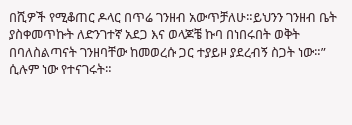በሺዎች የሚቆጠር ዶላር በጥሬ ገንዘብ አውጥቻለሁ።ይህንን ገንዘብ ቤት ያስቀመጥኩት ለድንገተኛ አደጋ እና ወላጆቼ ኩባ በነበሩበት ወቅት በባለስልጣናት ገንዘባቸው ከመወረሱ ጋር ተያይዞ ያደረብኝ ስጋት ነው።” ሲሉም ነው የተናገሩት።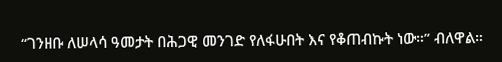“ገንዘቡ ለሠላሳ ዓመታት በሕጋዊ መንገድ የለፋሁበት እና የቆጠብኩት ነው።” ብለዋል።